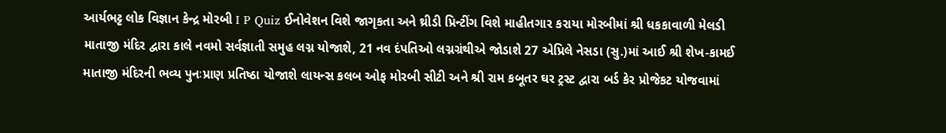આર્યભટ્ટ લોક વિજ્ઞાન કેન્દ્ર મોરબી I P Quiz ઈનોવેશન વિશે જાગૃકતા અને થ્રીડી પ્રિન્ટીંગ વિશે માહીતગાર કરાયા મોરબીમાં શ્રી ધકકાવાળી મેલડી માતાજી મંદિર દ્વારા કાલે નવમો સર્વજ્ઞાતી સમુહ લગ્ન યોજાશે, 21 નવ દંપતિઓ લગ્નગ્રંથીએ જોડાશે 27 એપ્રિલે નેસડા (સુ.)માં આઈ શ્રી શેખ-કામઈ માતાજી મંદિરની ભવ્ય પુનઃપ્રાણ પ્રતિષ્ઠા યોજાશે લાયન્સ કલબ ઓફ મોરબી સીટી અને શ્રી રામ કબૂતર ઘર ટ્રસ્ટ દ્વારા બર્ડ કેર પ્રોજેકટ યોજવામાં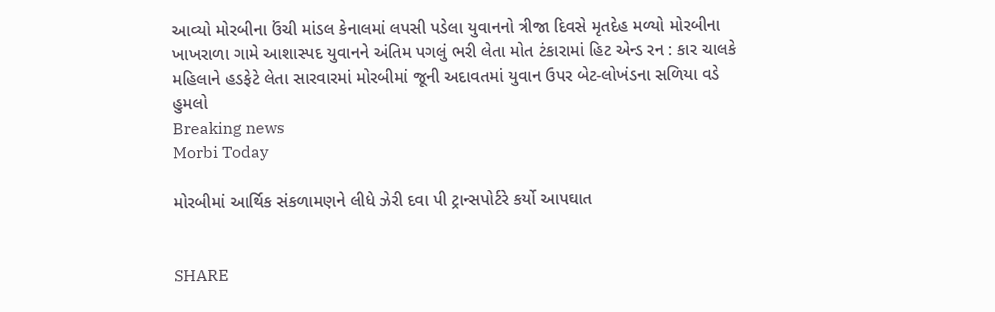આવ્યો મોરબીના ઉંચી માંડલ કેનાલમાં લપસી પડેલા યુવાનનો ત્રીજા દિવસે મૃતદેહ મળ્યો મોરબીના ખાખરાળા ગામે આશાસ્પદ યુવાનને અંતિમ પગલું ભરી લેતા મોત ટંકારામાં હિટ એન્ડ રન : કાર ચાલકે મહિલાને હડફેટે લેતા સારવારમાં મોરબીમાં જૂની અદાવતમાં યુવાન ઉપર બેટ-લોખંડના સળિયા વડે હુમલો
Breaking news
Morbi Today

મોરબીમાં આર્થિક સંકળામણને લીધે ઝેરી દવા પી ટ્રાન્સપોર્ટરે કર્યો આપઘાત


SHARE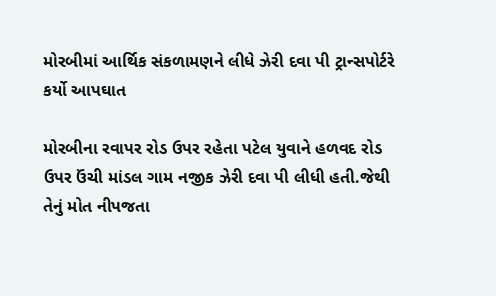મોરબીમાં આર્થિક સંકળામણને લીધે ઝેરી દવા પી ટ્રાન્સપોર્ટરે કર્યો આપઘાત

મોરબીના રવાપર રોડ ઉપર રહેતા પટેલ યુવાને હળવદ રોડ ઉપર ઉંચી માંડલ ગામ નજીક ઝેરી દવા પી લીધી હતી.જેથી તેનું મોત નીપજતા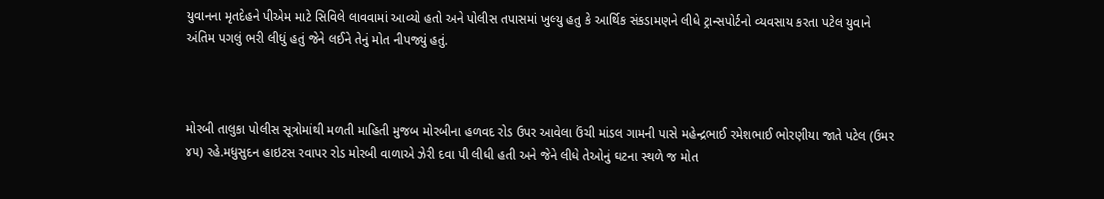યુવાનના મૃતદેહને પીએમ માટે સિવિલે લાવવામાં આવ્યો હતો અને પોલીસ તપાસમાં ખુલ્યુ હતુ કે આર્થિક સંકડામણને લીધે ટ્રાન્સપોર્ટનો વ્યવસાય કરતા પટેલ યુવાને અંતિમ પગલું ભરી લીધું હતું જેને લઈને તેનું મોત નીપજ્યું હતું.



મોરબી તાલુકા પોલીસ સૂત્રોમાંથી મળતી માહિતી મુજબ મોરબીના હળવદ રોડ ઉપર આવેલા ઉંચી માંડલ ગામની પાસે મહેન્દ્રભાઈ રમેશભાઈ ભોરણીયા જાતે પટેલ (ઉમર ૪૫) રહે.મધુસુદન હાઇટસ રવાપર રોડ મોરબી વાળાએ ઝેરી દવા પી લીધી હતી અને જેને લીધે તેઓનું ઘટના સ્થળે જ મોત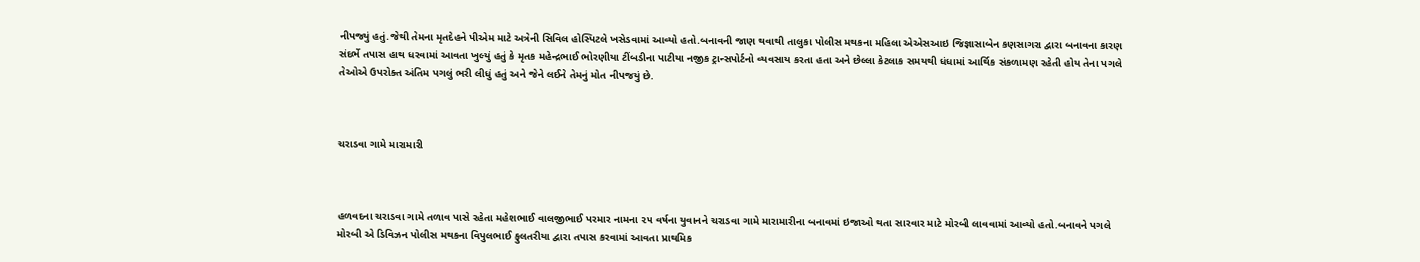નીપજ્યું હતું.જેથી તેમના મૃતદેહને પીએમ માટે અત્રેની સિવિલ હોસ્પિટલે ખસેડવામાં આવ્યો હતો.બનાવની જાણ થવાથી તાલુકા પોલીસ મથકના મહિલા એએસઆઇ જિજ્ઞાસાબેન કણસાગરા દ્વારા બનાવના કારણ સંદર્ભે તપાસ હાથ ધરવામાં આવતા ખુલ્યું હતું કે મૃતક મહેન્દ્રભાઈ ભોરણીયા ટીંબડીના પાટીયા નજીક ટ્રાન્સપોર્ટનો વ્યવસાય કરતા હતા અને છેલ્લા કેટલાક સમયથી ધંધામાં આર્થિક સંકળામણ રહેતી હોય તેના પગલે તેઓએ ઉપરોક્ત અંતિમ પગલું ભરી લીધું હતું અને જેને લઈને તેમનું મોત નીપજયું છે.



ચરાડવા ગામે મારામારી



હળવદના ચરાડવા ગામે તળાવ પાસે રહેતા મહેશભાઈ વાલજીભાઈ પરમાર નામના ૨૫ વર્ષના યુવાનને ચરાડવા ગામે મારામારીના બનાવમાં ઇજાઓ થતા સારવાર માટે મોરબી લાવવામાં આવ્યો હતો.બનાવને પગલે મોરબી એ ડિવિઝન પોલીસ મથકના વિપુલભાઈ ફુલતરીયા દ્વારા તપાસ કરવામાં આવતા પ્રાથમિક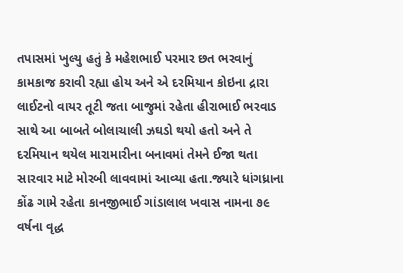તપાસમાં ખુલ્યુ હતું કે મહેશભાઈ પરમાર છત ભરવાનું કામકાજ કરાવી રહ્યા હોય અને એ દરમિયાન કોઇના દ્રારા લાઈટનો વાયર તૂટી જતા બાજુમાં રહેતા હીરાભાઈ ભરવાડ સાથે આ બાબતે બોલાચાલી ઝઘડો થયો હતો અને તે દરમિયાન થયેલ મારામારીના બનાવમાં તેમને ઈજા થતા સારવાર માટે મોરબી લાવવામાં આવ્યા હતા.જ્યારે ધાંગધ્રાના કોંઢ ગામે રહેતા કાનજીભાઈ ગાંડાલાલ ખવાસ નામના ૭૯ વર્ષના વૃદ્ધ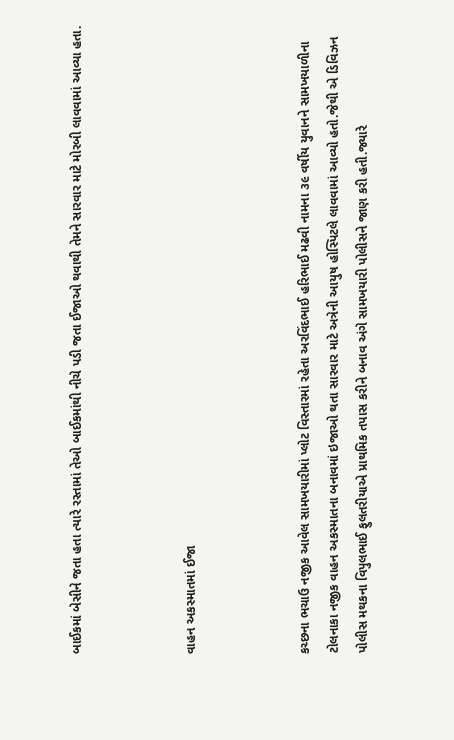બાઈકમાં બેસીને જતા હતા ત્યારે રસ્તામાં તેઓ બાઈકમાંથી નીચે પડી જતા ઈજાઓ થવાથી તેમને સારવાર માટે મોરબી લાવવામાં આવ્યા હતા.



વાહન અકસ્માતમાં ઈજા



કચ્છના ભચાઉ નજીક આવેલ સામખયારીમાં પ્લોટ વિસ્તારમાં રહેતા અરવિંદભાઈ હરિભાઈ મઢવી નામના ૩૯ વર્ષીય યુવાનને સામખયાળીના ટોલનાકા નજીક વાહન અકસ્માતના બનાવમાં ઇજાઓ થતા સારવાર માટે અત્રેની આયુષ હોસ્પિટલે લાવવામાં આવ્યો હતો.જેથી એ ડિવિઝન પોલીસ મથકના વિપુલભાઈ ફુલતરીયાએ પ્રાથમિક તપાસ કરીને બનાવ અંગે સામખયારી પોલીસને જાણ કરી હતી.જ્યારે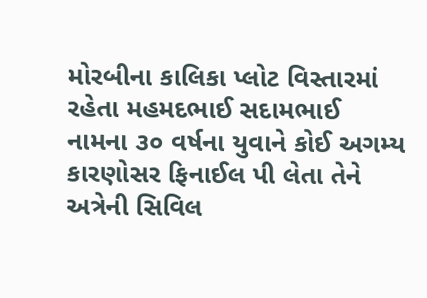મોરબીના કાલિકા પ્લોટ વિસ્તારમાં રહેતા મહમદભાઈ સદામભાઈ નામના ૩૦ વર્ષના યુવાને કોઈ અગમ્ય કારણોસર ફિનાઈલ પી લેતા તેને અત્રેની સિવિલ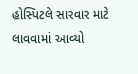હોસ્પિટલે સારવાર માટે લાવવામાં આવ્યો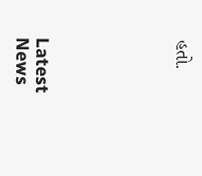હતો.






Latest News